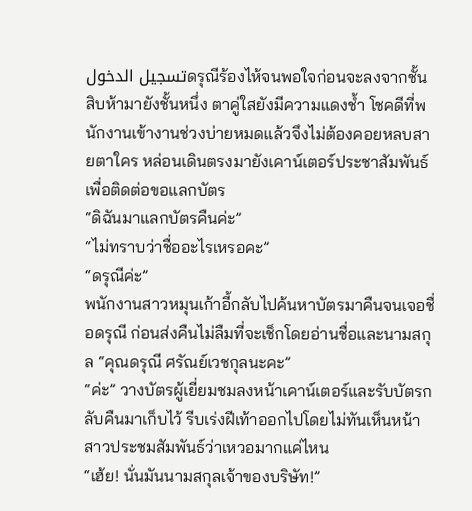تسجيل الدخولดรุณีร้องไห้จนพอใจก่อนจะลงจากชั้นสิบห้ามายังชั้นหนึ่ง ตาคู่ใสยังมีความแดงช้ำ โชคดีที่พนักงานเข้างานช่วงบ่ายหมดแล้วจึงไม่ต้องคอยหลบสายตาใคร หล่อนเดินตรงมายังเคาน์เตอร์ประชาสัมพันธ์เพื่อติดต่อขอแลกบัตร
“ดิฉันมาแลกบัตรคืนค่ะ”
“ไม่ทราบว่าชื่ออะไรเหรอคะ”
“ดรุณีค่ะ”
พนักงานสาวหมุนเก้าอี้กลับไปค้นหาบัตรมาคืนจนเจอชื่อดรุณี ก่อนส่งคืนไม่ลืมที่จะเช็กโดยอ่านชื่อและนามสกุล “คุณดรุณี ศรัณย์เวชกุลนะคะ”
“ค่ะ” วางบัตรผู้เยี่ยมชมลงหน้าเคาน์เตอร์และรับบัตรกลับคืนมาเก็บไว้ รีบเร่งฝีเท้าออกไปโดยไม่ทันเห็นหน้าสาวประชมสัมพันธ์ว่าเหวอมากแค่ไหน
“เฮ้ย! นั่นมันนามสกุลเจ้าของบริษัท!”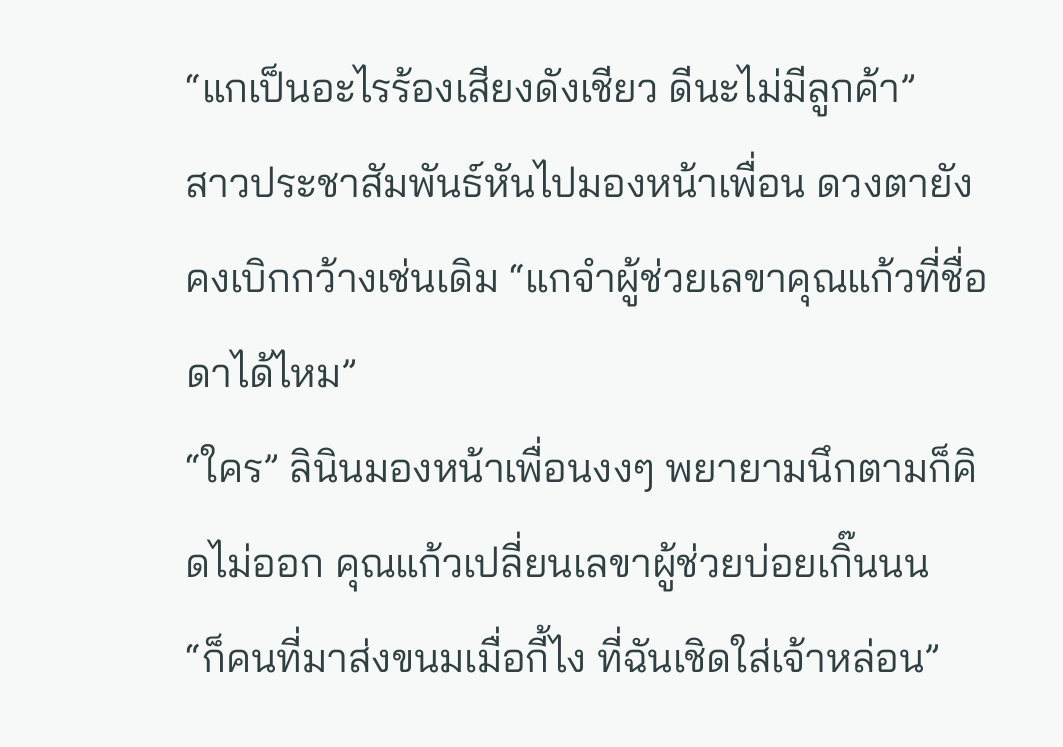“แกเป็นอะไรร้องเสียงดังเชียว ดีนะไม่มีลูกค้า”
สาวประชาสัมพันธ์หันไปมองหน้าเพื่อน ดวงตายังคงเบิกกว้างเช่นเดิม “แกจำผู้ช่วยเลขาคุณแก้วที่ชื่อดาได้ไหม”
“ใคร” ลินินมองหน้าเพื่อนงงๆ พยายามนึกตามก็คิดไม่ออก คุณแก้วเปลี่ยนเลขาผู้ช่วยบ่อยเกิ๊นนน
“ก็คนที่มาส่งขนมเมื่อกี้ไง ที่ฉันเชิดใส่เจ้าหล่อน”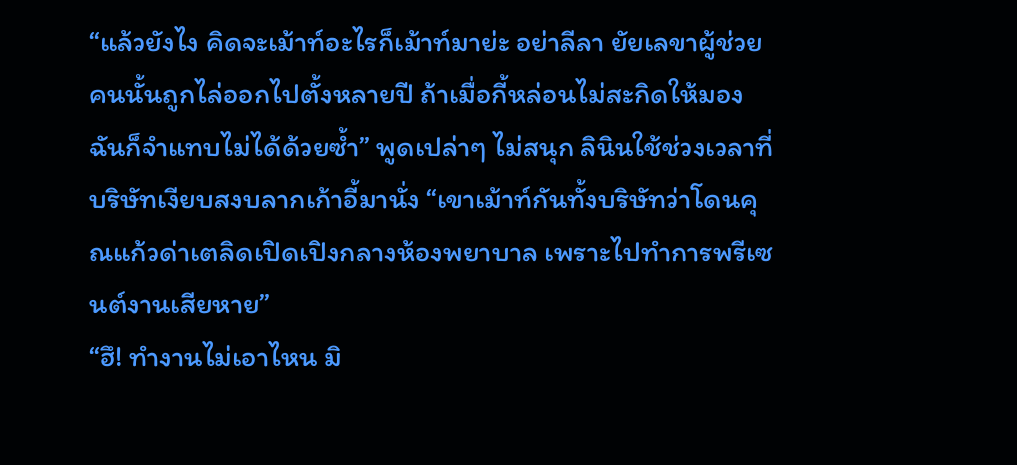“แล้วยังไง คิดจะเม้าท์อะไรก็เม้าท์มาย่ะ อย่าลีลา ยัยเลขาผู้ช่วยคนนั้นถูกไล่ออกไปตั้งหลายปี ถ้าเมื่อกี้หล่อนไม่สะกิดให้มอง ฉันก็จำแทบไม่ได้ด้วยซ้ำ” พูดเปล่าๆ ไม่สนุก ลินินใช้ช่วงเวลาที่บริษัทเงียบสงบลากเก้าอี้มานั่ง “เขาเม้าท์กันทั้งบริษัทว่าโดนคุณแก้วด่าเตลิดเปิดเปิงกลางห้องพยาบาล เพราะไปทำการพรีเซนต์งานเสียหาย”
“ฮึ! ทำงานไม่เอาไหน มิ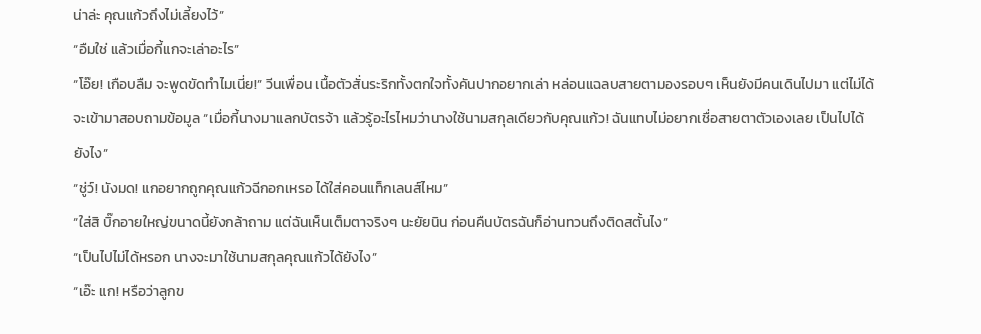น่าล่ะ คุณแก้วถึงไม่เลี้ยงไว้”
“อืมใช่ แล้วเมื่อกี้แกจะเล่าอะไร”
“โอ๊ย! เกือบลืม จะพูดขัดทำไมเนี่ย!” วีนเพื่อน เนื้อตัวสั่นระริกทั้งตกใจทั้งคันปากอยากเล่า หล่อนแฉลบสายตามองรอบๆ เห็นยังมีคนเดินไปมา แต่ไม่ได้จะเข้ามาสอบถามข้อมูล “เมื่อกี้นางมาแลกบัตรจ้า แล้วรู้อะไรไหมว่านางใช้นามสกุลเดียวกับคุณแก้ว! ฉันแทบไม่อยากเชื่อสายตาตัวเองเลย เป็นไปได้ยังไง”
“ชู่ว์! นังมด! แกอยากถูกคุณแก้วฉีกอกเหรอ ได้ใส่คอนแท็กเลนส์ไหม”
“ใส่สิ บิ๊กอายใหญ่ขนาดนี้ยังกล้าถาม แต่ฉันเห็นเต็มตาจริงๆ นะยัยนิน ก่อนคืนบัตรฉันก็อ่านทวนถึงติดสตั้นไง”
“เป็นไปไม่ได้หรอก นางจะมาใช้นามสกุลคุณแก้วได้ยังไง”
“เอ๊ะ แก! หรือว่าลูกข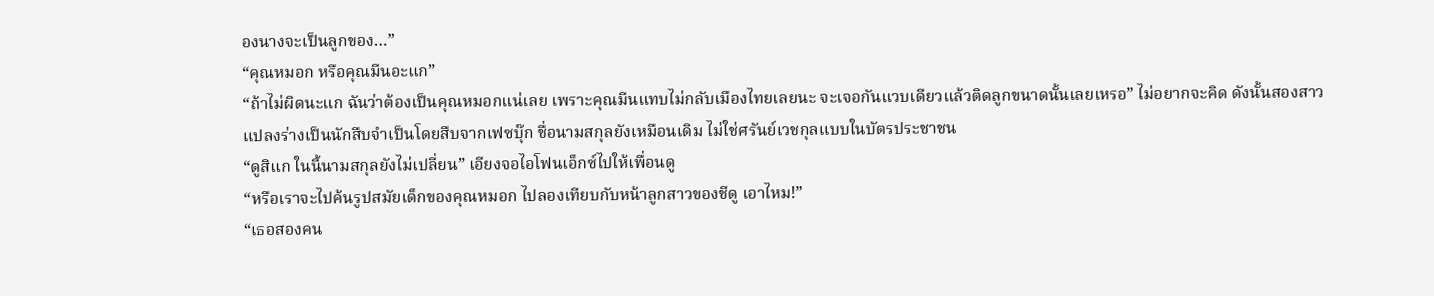องนางจะเป็นลูกของ…”
“คุณหมอก หรือคุณมีนอะแก”
“ถ้าไม่ผิดนะแก ฉันว่าต้องเป็นคุณหมอกแน่เลย เพราะคุณมีนแทบไม่กลับเมืองไทยเลยนะ จะเจอกันแวบเดียวแล้วติดลูกขนาดนั้นเลยเหรอ” ไม่อยากจะคิด ดังนั้นสองสาวแปลงร่างเป็นนักสืบจำเป็นโดยสืบจากเฟซบุ๊ก ชื่อนามสกุลยังเหมือนเดิม ไม่ใช่ศรันย์เวชกุลแบบในบัตรประชาชน
“ดูสิแก ในนี้นามสกุลยังไม่เปลี่ยน” เอียงจอไอโฟนเอ็กซ์ไปให้เพื่อนดู
“หรือเราจะไปค้นรูปสมัยเด็กของคุณหมอก ไปลองเทียบกับหน้าลูกสาวของชีดู เอาไหม!”
“เธอสองคน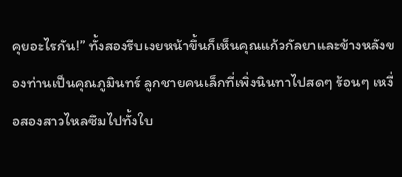คุยอะไรกัน!” ทั้งสองรีบเงยหน้าขึ้นก็เห็นคุณแก้วกัลยาและข้างหลังของท่านเป็นคุณภูมินทร์ ลูกชายคนเล็กที่เพิ่งนินทาไปสดๆ ร้อนๆ เหงื่อสองสาวไหลซึมไปทั้งใบ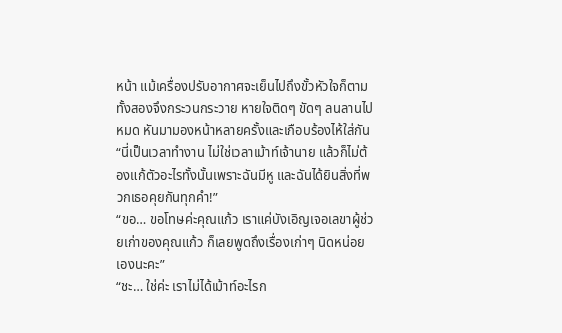หน้า แม้เครื่องปรับอากาศจะเย็นไปถึงขั้วหัวใจก็ตาม ทั้งสองจึงกระวนกระวาย หายใจติดๆ ขัดๆ ลนลานไปหมด หันมามองหน้าหลายครั้งและเกือบร้องไห้ใส่กัน
“นี่เป็นเวลาทำงาน ไม่ใช่เวลาเม้าท์เจ้านาย แล้วก็ไม่ต้องแก้ตัวอะไรทั้งนั้นเพราะฉันมีหู และฉันได้ยินสิ่งที่พวกเธอคุยกันทุกคำ!”
“ขอ… ขอโทษค่ะคุณแก้ว เราแค่บังเอิญเจอเลขาผู้ช่วยเก่าของคุณแก้ว ก็เลยพูดถึงเรื่องเก่าๆ นิดหน่อยเองนะคะ”
“ชะ… ใช่ค่ะ เราไม่ได้เม้าท์อะไรก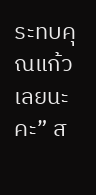ระทบคุณแก้วเลยนะคะ” ส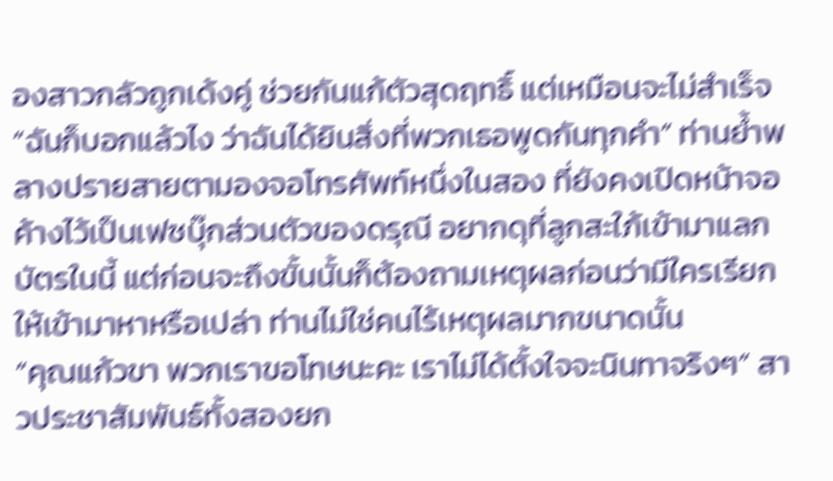องสาวกลัวถูกเด้งคู่ ช่วยกันแก้ตัวสุดฤทธิ์ แต่เหมือนจะไม่สำเร็จ
“ฉันก็บอกแล้วไง ว่าฉันได้ยินสิ่งที่พวกเธอพูดกันทุกคำ” ท่านย้ำพลางปรายสายตามองจอโทรศัพท์หนึ่งในสอง ที่ยังคงเปิดหน้าจอค้างไว้เป็นเฟซบุ๊กส่วนตัวของดรุณี อยากดุที่ลูกสะใภ้เข้ามาแลกบัตรในนี้ แต่ก่อนจะถึงขั้นนั้นก็ต้องถามเหตุผลก่อนว่ามีใครเรียกให้เข้ามาหาหรือเปล่า ท่านไม่ใช่คนไร้เหตุผลมากขนาดนั้น
“คุณแก้วขา พวกเราขอโทษนะคะ เราไม่ได้ตั้งใจจะนินทาจริงๆ” สาวประชาสัมพันธ์ทั้งสองยก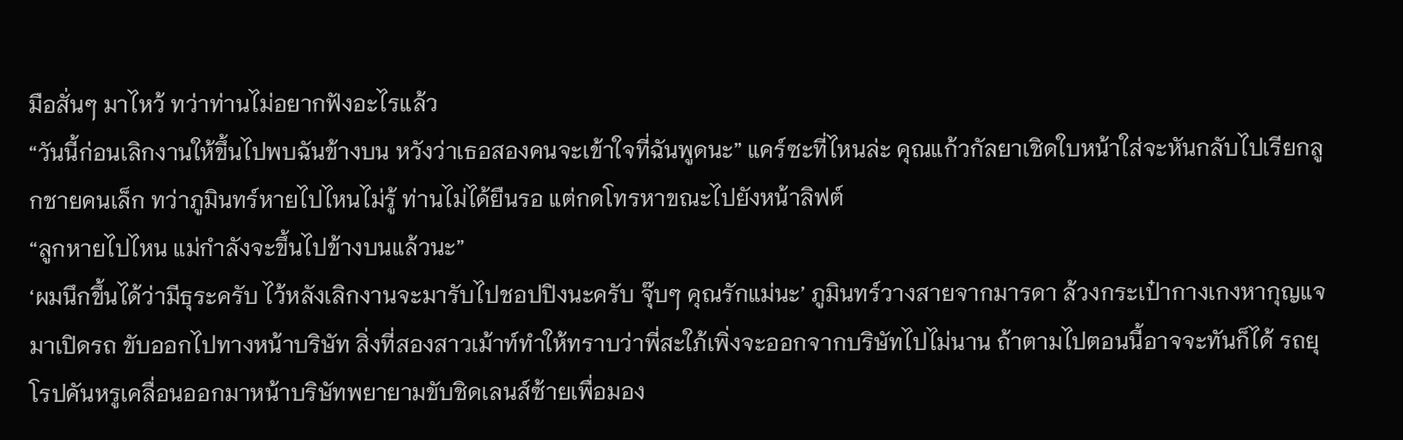มือสั่นๆ มาไหว้ ทว่าท่านไม่อยากฟังอะไรแล้ว
“วันนี้ก่อนเลิกงานให้ขึ้นไปพบฉันข้างบน หวังว่าเธอสองคนจะเข้าใจที่ฉันพูดนะ” แคร์ซะที่ไหนล่ะ คุณแก้วกัลยาเชิดใบหน้าใส่จะหันกลับไปเรียกลูกชายคนเล็ก ทว่าภูมินทร์หายไปไหนไม่รู้ ท่านไม่ได้ยืนรอ แต่กดโทรหาขณะไปยังหน้าลิฟต์
“ลูกหายไปไหน แม่กำลังจะขึ้นไปข้างบนแล้วนะ”
‘ผมนึกขึ้นได้ว่ามีธุระครับ ไว้หลังเลิกงานจะมารับไปชอปปิงนะครับ จุ๊บๆ คุณรักแม่นะ’ ภูมินทร์วางสายจากมารดา ล้วงกระเป๋ากางเกงหากุญแจมาเปิดรถ ขับออกไปทางหน้าบริษัท สิ่งที่สองสาวเม้าท์ทำให้ทราบว่าพี่สะใภ้เพิ่งจะออกจากบริษัทไปไม่นาน ถ้าตามไปตอนนี้อาจจะทันก็ได้ รถยุโรปคันหรูเคลื่อนออกมาหน้าบริษัทพยายามขับชิดเลนส์ซ้ายเพื่อมอง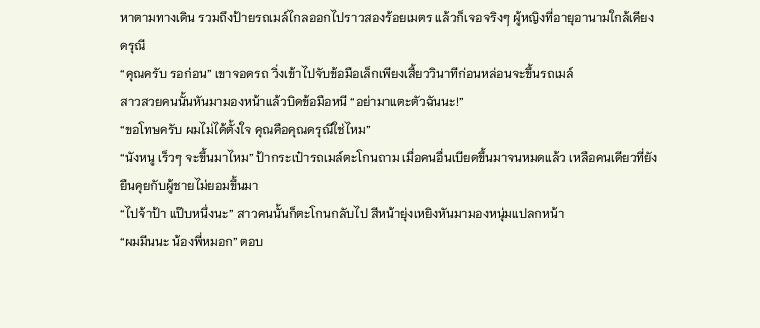หาตามทางเดิน รวมถึงป้ายรถเมล์ไกลออกไปราวสองร้อยเมตร แล้วก็เจอจริงๆ ผู้หญิงที่อายุอานามใกล้เคียงดรุณี
“คุณครับ รอก่อน” เขาจอดรถ วิ่งเข้าไปจับข้อมือเล็กเพียงเสี้ยววินาทีก่อนหล่อนจะขึ้นรถเมล์
สาวสวยคนนั้นหันมามองหน้าแล้วบิดข้อมือหนี “อย่ามาแตะตัวฉันนะ!”
“ขอโทษครับ ผมไม่ได้ตั้งใจ คุณคือคุณดรุณีใช่ไหม”
“นังหนู เร็วๆ จะขึ้นมาไหม” ป้ากระเป๋ารถเมล์ตะโกนถาม เมื่อคนอื่นเบียดขึ้นมาจนหมดแล้ว เหลือคนเดียวที่ยังยืนคุยกับผู้ชายไม่ยอมขึ้นมา
“ไปจ้าป้า แป๊บหนึ่งนะ” สาวคนนั้นก็ตะโกนกลับไป สีหน้ายุ่งเหยิงหันมามองหนุ่มแปลกหน้า
“ผมมีนนะ น้องพี่หมอก” ตอบ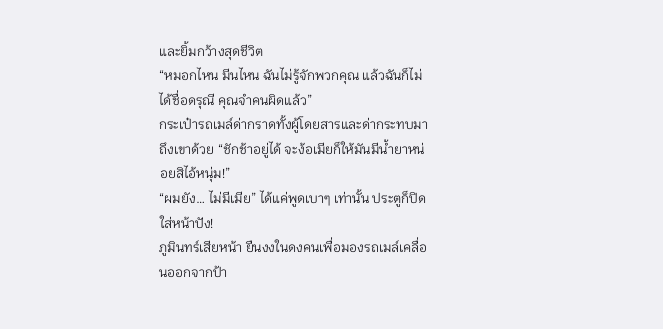และยิ้มกว้างสุดชีวิต
“หมอกไหน มีนไหน ฉันไม่รู้จักพวกคุณ แล้วฉันก็ไม่ได้ชื่อดรุณี คุณจำคนผิดแล้ว”
กระเป๋ารถเมล์ด่ากราดทั้งผู้โดยสารและด่ากระทบมาถึงเขาด้วย “ชักช้าอยู่ได้ จะง้อเมียก็ให้มันมีน้ำยาหน่อยสิไอ้หนุ่ม!”
“ผมยัง… ไม่มีเมีย” ได้แค่พูดเบาๆ เท่านั้น ประตูก็ปิดใส่หน้าปัง!
ภูมินทร์เสียหน้า ยืนงงในดงคนเพื่อมองรถเมล์เคลื่อนออกจากป้า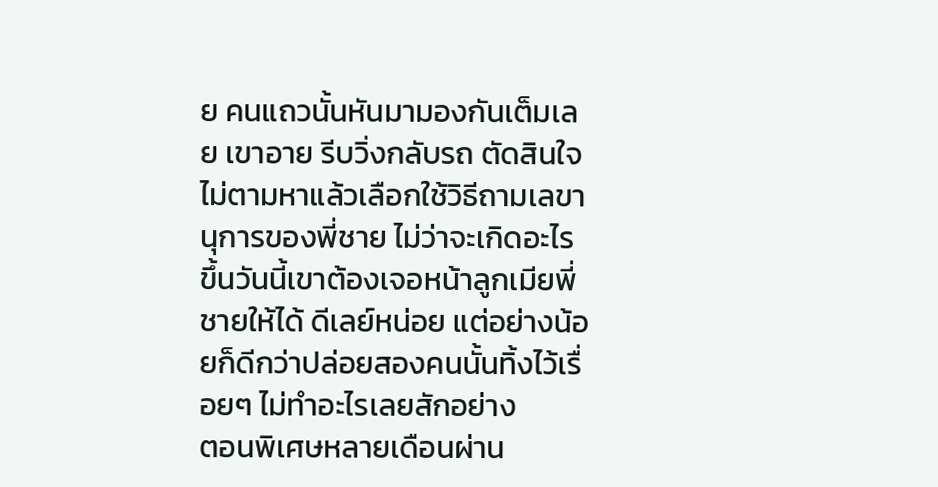ย คนแถวนั้นหันมามองกันเต็มเลย เขาอาย รีบวิ่งกลับรถ ตัดสินใจไม่ตามหาแล้วเลือกใช้วิธีถามเลขานุการของพี่ชาย ไม่ว่าจะเกิดอะไรขึ้นวันนี้เขาต้องเจอหน้าลูกเมียพี่ชายให้ได้ ดีเลย์หน่อย แต่อย่างน้อยก็ดีกว่าปล่อยสองคนนั้นทิ้งไว้เรื่อยๆ ไม่ทำอะไรเลยสักอย่าง
ตอนพิเศษหลายเดือนผ่าน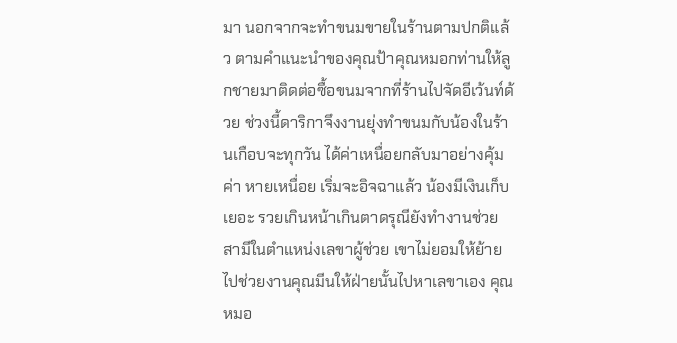มา นอกจากจะทำขนมขายในร้านตามปกติแล้ว ตามคำแนะนำของคุณป้าคุณหมอกท่านให้ลูกชายมาติดต่อซื้อขนมจากที่ร้านไปจัดอีเว้นท์ด้วย ช่วงนี้ดาริกาจึงงานยุ่งทำขนมกับน้องในร้านเกือบจะทุกวัน ได้ค่าเหนื่อยกลับมาอย่างคุ้มค่า หายเหนื่อย เริ่มจะอิจฉาแล้ว น้องมีเงินเก็บเยอะ รวยเกินหน้าเกินตาดรุณียังทำงานช่วยสามีในตำแหน่งเลขาผู้ช่วย เขาไม่ยอมให้ย้ายไปช่วยงานคุณมีนให้ฝ่ายนั้นไปหาเลขาเอง คุณหมอ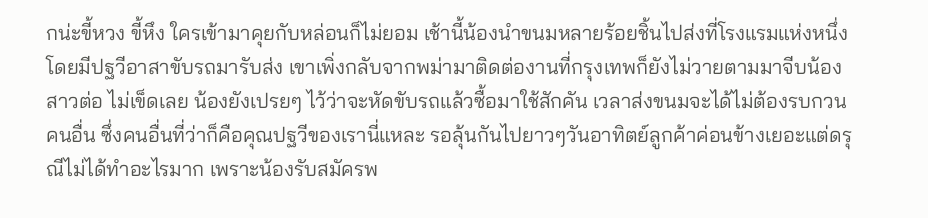กน่ะขี้หวง ขี้หึง ใครเข้ามาคุยกับหล่อนก็ไม่ยอม เช้านี้น้องนำขนมหลายร้อยชิ้นไปส่งที่โรงแรมแห่งหนึ่ง โดยมีปฐวีอาสาขับรถมารับส่ง เขาเพิ่งกลับจากพม่ามาติดต่องานที่กรุงเทพก็ยังไม่วายตามมาจีบน้องสาวต่อ ไม่เข็ดเลย น้องยังเปรยๆ ไว้ว่าจะหัดขับรถแล้วซื้อมาใช้สักคัน เวลาส่งขนมจะได้ไม่ต้องรบกวนคนอื่น ซึ่งคนอื่นที่ว่าก็คือคุณปฐวีของเรานี่แหละ รอลุ้นกันไปยาวๆวันอาทิตย์ลูกค้าค่อนข้างเยอะแต่ดรุณีไม่ได้ทำอะไรมาก เพราะน้องรับสมัครพ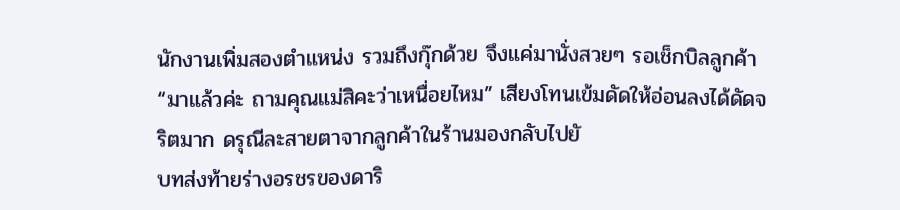นักงานเพิ่มสองตำแหน่ง รวมถึงกุ๊กด้วย จึงแค่มานั่งสวยๆ รอเช็กบิลลูกค้า“มาแล้วค่ะ ถามคุณแม่สิคะว่าเหนื่อยไหม” เสียงโทนเข้มดัดให้อ่อนลงได้ดัดจริตมาก ดรุณีละสายตาจากลูกค้าในร้านมองกลับไปยั
บทส่งท้ายร่างอรชรของดาริ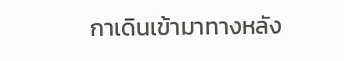กาเดินเข้ามาทางหลัง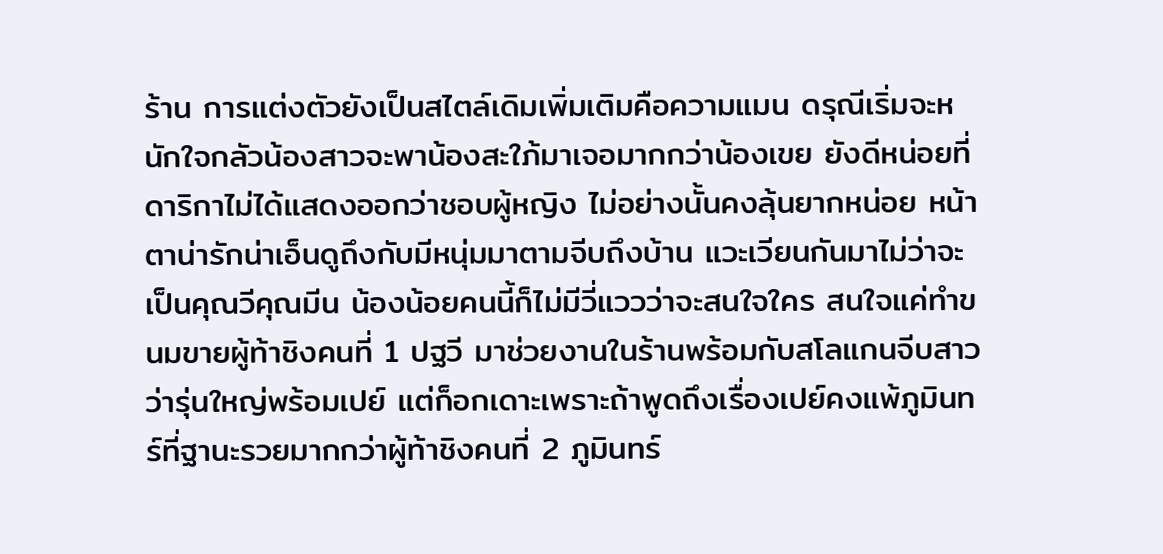ร้าน การแต่งตัวยังเป็นสไตล์เดิมเพิ่มเติมคือความแมน ดรุณีเริ่มจะหนักใจกลัวน้องสาวจะพาน้องสะใภ้มาเจอมากกว่าน้องเขย ยังดีหน่อยที่ดาริกาไม่ได้แสดงออกว่าชอบผู้หญิง ไม่อย่างนั้นคงลุ้นยากหน่อย หน้าตาน่ารักน่าเอ็นดูถึงกับมีหนุ่มมาตามจีบถึงบ้าน แวะเวียนกันมาไม่ว่าจะเป็นคุณวีคุณมีน น้องน้อยคนนี้ก็ไม่มีวี่แววว่าจะสนใจใคร สนใจแค่ทำขนมขายผู้ท้าชิงคนที่ 1 ปฐวี มาช่วยงานในร้านพร้อมกับสโลแกนจีบสาวว่ารุ่นใหญ่พร้อมเปย์ แต่ก็อกเดาะเพราะถ้าพูดถึงเรื่องเปย์คงแพ้ภูมินทร์ที่ฐานะรวยมากกว่าผู้ท้าชิงคนที่ 2 ภูมินทร์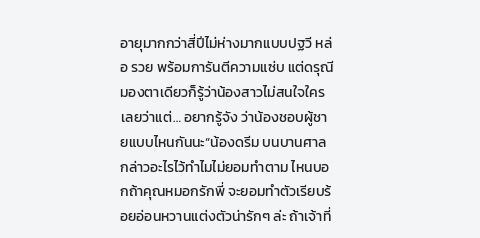อายุมากกว่าสี่ปีไม่ห่างมากแบบปฐวี หล่อ รวย พร้อมการันตีความแซ่บ แต่ดรุณีมองตาเดียวก็รู้ว่าน้องสาวไม่สนใจใครเลยว่าแต่… อยากรู้จัง ว่าน้องชอบผู้ชายแบบไหนกันนะ“น้องดรีม บนบานศาลกล่าวอะไรไว้ทำไมไม่ยอมทำตาม ไหนบอกถ้าคุณหมอกรักพี่ จะยอมทำตัวเรียบร้อยอ่อนหวานแต่งตัวน่ารักๆ ล่ะ ถ้าเจ้าที่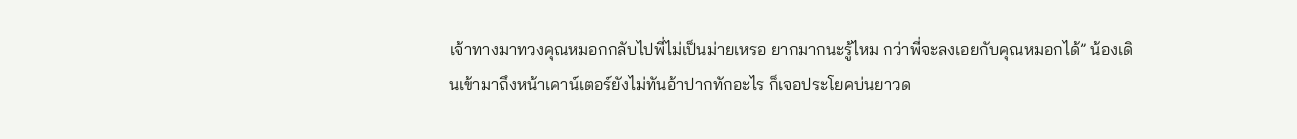เจ้าทางมาทวงคุณหมอกกลับไปพี่ไม่เป็นม่ายเหรอ ยากมากนะรู้ไหม กว่าพี่จะลงเอยกับคุณหมอกได้” น้องเดินเข้ามาถึงหน้าเคาน์เตอร์ยังไม่ทันอ้าปากทักอะไร ก็เจอประโยคบ่นยาวด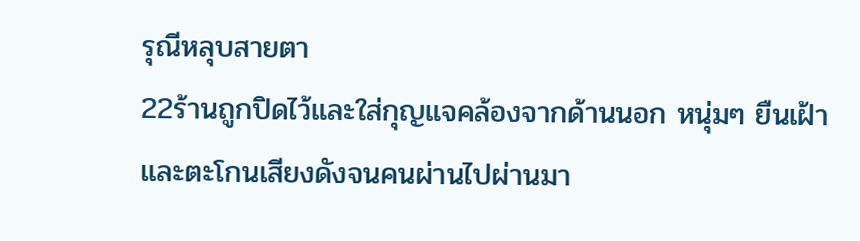รุณีหลุบสายตา
22ร้านถูกปิดไว้และใส่กุญแจคล้องจากด้านนอก หนุ่มๆ ยืนเฝ้าและตะโกนเสียงดังจนคนผ่านไปผ่านมา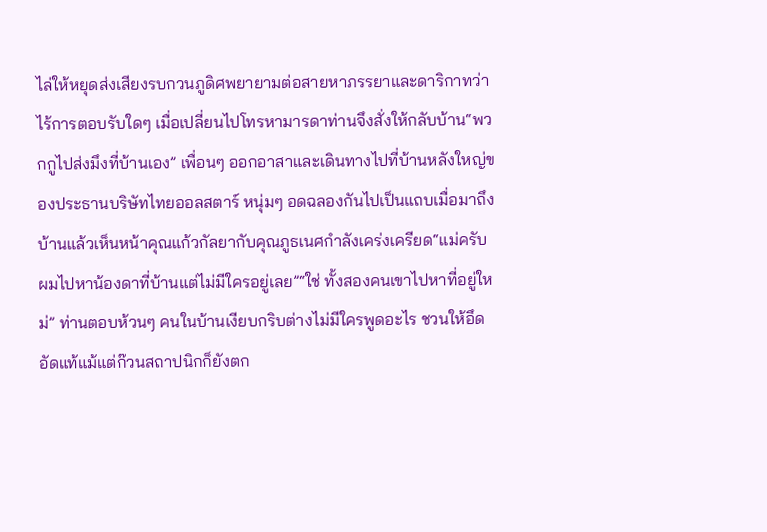ไล่ให้หยุดส่งเสียงรบกวนภูดิศพยายามต่อสายหาภรรยาและดาริกาทว่าไร้การตอบรับใดๆ เมื่อเปลี่ยนไปโทรหามารดาท่านจึงสั่งให้กลับบ้าน“พวกกูไปส่งมึงที่บ้านเอง” เพื่อนๆ ออกอาสาและเดินทางไปที่บ้านหลังใหญ่ของประธานบริษัทไทยออลสตาร์ หนุ่มๆ อดฉลองกันไปเป็นแถบเมื่อมาถึงบ้านแล้วเห็นหน้าคุณแก้วกัลยากับคุณภูธเนศกำลังเคร่งเครียด“แม่ครับ ผมไปหาน้องดาที่บ้านแต่ไม่มีใครอยู่เลย”“ใช่ ทั้งสองคนเขาไปหาที่อยู่ใหม่” ท่านตอบห้วนๆ คนในบ้านเงียบกริบต่างไม่มีใครพูดอะไร ชวนให้อึดอัดแท้แม้แต่ก๊วนสถาปนิกก็ยังตก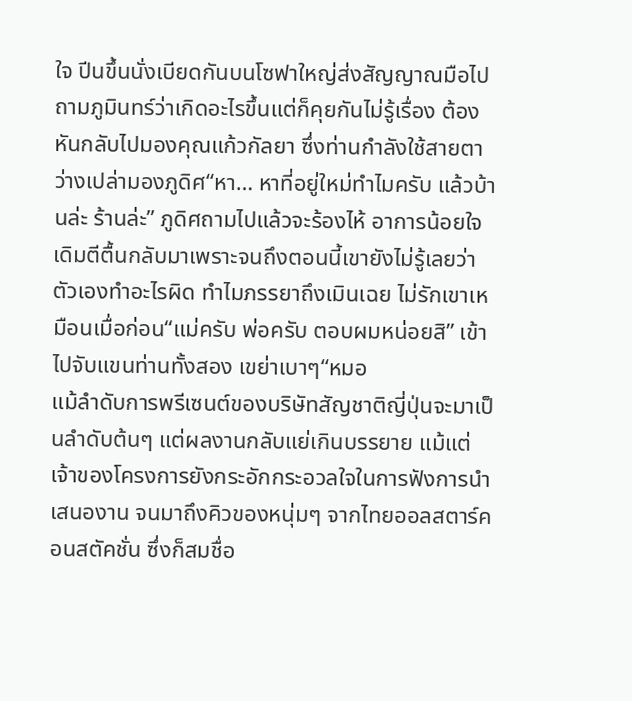ใจ ปีนขึ้นนั่งเบียดกันบนโซฟาใหญ่ส่งสัญญาณมือไปถามภูมินทร์ว่าเกิดอะไรขึ้นแต่ก็คุยกันไม่รู้เรื่อง ต้องหันกลับไปมองคุณแก้วกัลยา ซึ่งท่านกำลังใช้สายตาว่างเปล่ามองภูดิศ“หา… หาที่อยู่ใหม่ทำไมครับ แล้วบ้านล่ะ ร้านล่ะ” ภูดิศถามไปแล้วจะร้องไห้ อาการน้อยใจเดิมตีตื้นกลับมาเพราะจนถึงตอนนี้เขายังไม่รู้เลยว่าตัวเองทำอะไรผิด ทำไมภรรยาถึงเมินเฉย ไม่รักเขาเหมือนเมื่อก่อน“แม่ครับ พ่อครับ ตอบผมหน่อยสิ” เข้าไปจับแขนท่านทั้งสอง เขย่าเบาๆ“หมอ
แม้ลำดับการพรีเซนต์ของบริษัทสัญชาติญี่ปุ่นจะมาเป็นลำดับต้นๆ แต่ผลงานกลับแย่เกินบรรยาย แม้แต่เจ้าของโครงการยังกระอักกระอวลใจในการฟังการนำเสนองาน จนมาถึงคิวของหนุ่มๆ จากไทยออลสตาร์คอนสตัคชั่น ซึ่งก็สมชื่อ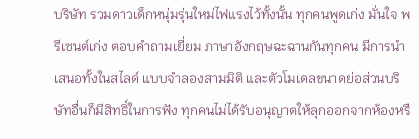บริษัท รวมดาวเด็กหนุ่มรุ่นใหม่ไฟแรงไว้ทั้งนั้น ทุกคนพูดเก่ง มั่นใจ พรีเซนต์เก่ง ตอบคำถามเยี่ยม ภาษาอังกฤษฉะฉานกันทุกคน มีการนำเสนอทั้งในสไลด์ แบบจำลองสามมิติ และตัวโมเดลขนาดย่อส่วนบริษัทอื่นก็มีสิทธิ์ในการฟัง ทุกคนไม่ได้รับอนุญาตให้ลุกออกจากห้องหรื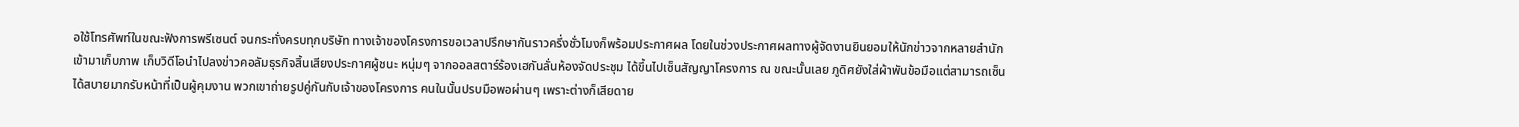อใช้โทรศัพท์ในขณะฟังการพรีเซนต์ จนกระทั่งครบทุกบริษัท ทางเจ้าของโครงการขอเวลาปรึกษากันราวครึ่งชั่วโมงก็พร้อมประกาศผล โดยในช่วงประกาศผลทางผู้จัดงานยินยอมให้นักข่าวจากหลายสำนักเข้ามาเก็บภาพ เก็บวิดีโอนำไปลงข่าวคอลัมธุรกิจสิ้นเสียงประกาศผู้ชนะ หนุ่มๆ จากออลสตาร์ร้องเฮกันลั่นห้องจัดประชุม ได้ขึ้นไปเซ็นสัญญาโครงการ ณ ขณะนั้นเลย ภูดิศยังใส่ผ้าพันข้อมือแต่สามารถเซ็นได้สบายมากรับหน้าที่เป็นผู้คุมงาน พวกเขาถ่ายรูปคู่กันกับเจ้าของโครงการ คนในนั้นปรบมือพอผ่านๆ เพราะต่างก็เสียดาย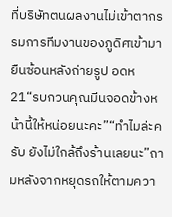ที่บริษัทตนผลงานไม่เข้าตากรรมการทีมงานของภูดิศเข้ามายืนซ้อนหลังถ่ายรูป อดห
21“รบกวนคุณมีนจอดข้างหน้านี้ให้หน่อยนะคะ”“ทำไมล่ะครับ ยังไม่ใกล้ถึงร้านเลยนะ”ถามหลังจากหยุดรถให้ตามควา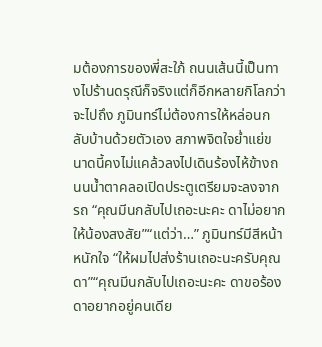มต้องการของพี่สะใภ้ ถนนเส้นนี้เป็นทางไปร้านดรุณีก็จริงแต่ก็อีกหลายกิโลกว่าจะไปถึง ภูมินทร์ไม่ต้องการให้หล่อนกลับบ้านด้วยตัวเอง สภาพจิตใจย่ำแย่ขนาดนี้คงไม่แคล้วลงไปเดินร้องไห้ข้างถนนน้ำตาคลอเปิดประตูเตรียมจะลงจากรถ “คุณมีนกลับไปเถอะนะคะ ดาไม่อยากให้น้องสงสัย”“แต่ว่า…” ภูมินทร์มีสีหน้าหนักใจ “ให้ผมไปส่งร้านเถอะนะครับคุณดา”“คุณมีนกลับไปเถอะนะคะ ดาขอร้อง ดาอยากอยู่คนเดีย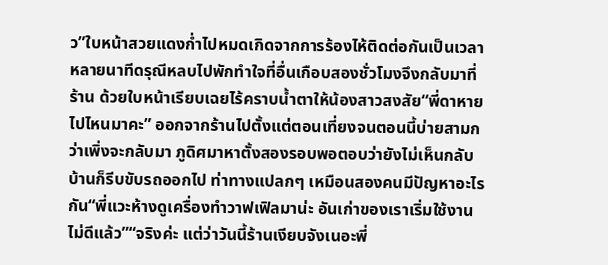ว”ใบหน้าสวยแดงก่ำไปหมดเกิดจากการร้องไห้ติดต่อกันเป็นเวลาหลายนาทีดรุณีหลบไปพักทำใจที่อื่นเกือบสองชั่วโมงจึงกลับมาที่ร้าน ด้วยใบหน้าเรียบเฉยไร้คราบน้ำตาให้น้องสาวสงสัย“พี่ดาหายไปไหนมาคะ” ออกจากร้านไปตั้งแต่ตอนเที่ยงจนตอนนี้บ่ายสามกว่าเพิ่งจะกลับมา ภูดิศมาหาตั้งสองรอบพอตอบว่ายังไม่เห็นกลับบ้านก็รีบขับรถออกไป ท่าทางแปลกๆ เหมือนสองคนมีปัญหาอะไรกัน“พี่แวะห้างดูเครื่องทำวาฟเฟิลมาน่ะ อันเก่าของเราเริ่มใช้งานไม่ดีแล้ว”“จริงค่ะ แต่ว่าวันนี้ร้านเงียบจังเนอะพี่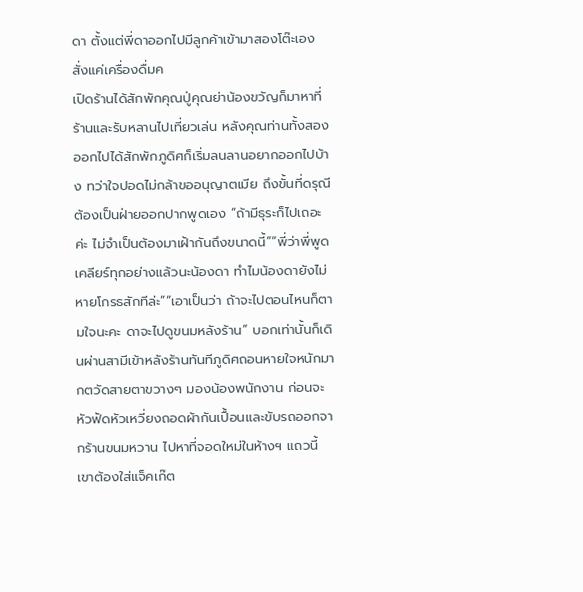ดา ตั้งแต่พี่ดาออกไปมีลูกค้าเข้ามาสองโต๊ะเอง สั่งแค่เครื่องดื่มค
เปิดร้านได้สักพักคุณปู่คุณย่าน้องขวัญก็มาหาที่ร้านและรับหลานไปเที่ยวเล่น หลังคุณท่านทั้งสองออกไปได้สักพักภูดิศก็เริ่มลนลานอยากออกไปบ้าง ทว่าใจปอดไม่กล้าขออนุญาตเมีย ถึงขั้นที่ดรุณีต้องเป็นฝ่ายออกปากพูดเอง “ถ้ามีธุระก็ไปเถอะค่ะ ไม่จำเป็นต้องมาเฝ้ากันถึงขนาดนี้”“พี่ว่าพี่พูดเคลียร์ทุกอย่างแล้วนะน้องดา ทำไมน้องดายังไม่หายโกรธสักทีล่ะ”“เอาเป็นว่า ถ้าจะไปตอนไหนก็ตามใจนะคะ ดาจะไปดูขนมหลังร้าน” บอกเท่านั้นก็เดินผ่านสามีเข้าหลังร้านทันทีภูดิศถอนหายใจหนักมากตวัดสายตาขวางๆ มองน้องพนักงาน ก่อนจะหัวฟัดหัวเหวี่ยงถอดผ้ากันเปื้อนและขับรถออกจากร้านขนมหวาน ไปหาที่จอดใหม่ในห้างฯ แถวนี้ เขาต้องใส่แจ็คเก๊ต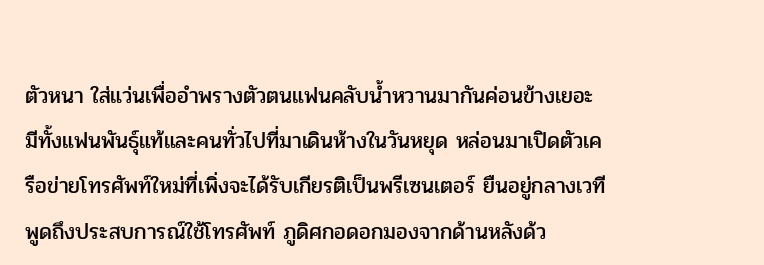ตัวหนา ใส่แว่นเพื่ออำพรางตัวตนแฟนคลับน้ำหวานมากันค่อนข้างเยอะ มีทั้งแฟนพันธุ์แท้และคนทั่วไปที่มาเดินห้างในวันหยุด หล่อนมาเปิดตัวเครือข่ายโทรศัพท์ใหม่ที่เพิ่งจะได้รับเกียรติเป็นพรีเซนเตอร์ ยืนอยู่กลางเวทีพูดถึงประสบการณ์ใช้โทรศัพท์ ภูดิศกอดอกมองจากด้านหลังด้ว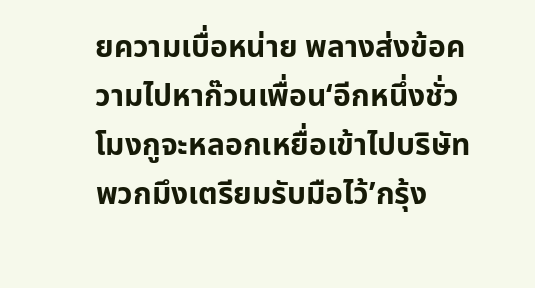ยความเบื่อหน่าย พลางส่งข้อความไปหาก๊วนเพื่อน‘อีกหนึ่งชั่วโมงกูจะหลอกเหยื่อเข้าไปบริษัท พวกมึงเตรียมรับมือไว้’กรุ้ง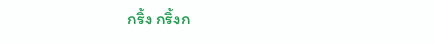กริ้ง กริ้งก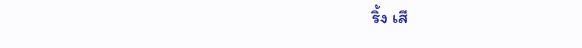ริ้ง เสี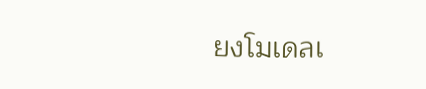ยงโมเดลเ